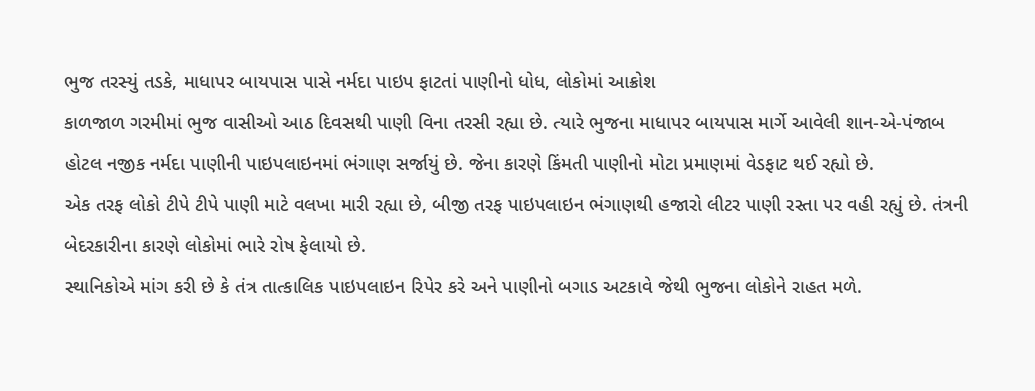ભુજ તરસ્યું તડકે, માધાપર બાયપાસ પાસે નર્મદા પાઇપ ફાટતાં પાણીનો ધોધ, લોકોમાં આક્રોશ
કાળજાળ ગરમીમાં ભુજ વાસીઓ આઠ દિવસથી પાણી વિના તરસી રહ્યા છે. ત્યારે ભુજના માધાપર બાયપાસ માર્ગે આવેલી શાન-એ-પંજાબ હોટલ નજીક નર્મદા પાણીની પાઇપલાઇનમાં ભંગાણ સર્જાયું છે. જેના કારણે કિંમતી પાણીનો મોટા પ્રમાણમાં વેડફાટ થઈ રહ્યો છે.
એક તરફ લોકો ટીપે ટીપે પાણી માટે વલખા મારી રહ્યા છે, બીજી તરફ પાઇપલાઇન ભંગાણથી હજારો લીટર પાણી રસ્તા પર વહી રહ્યું છે. તંત્રની બેદરકારીના કારણે લોકોમાં ભારે રોષ ફેલાયો છે.
સ્થાનિકોએ માંગ કરી છે કે તંત્ર તાત્કાલિક પાઇપલાઇન રિપેર કરે અને પાણીનો બગાડ અટકાવે જેથી ભુજના લોકોને રાહત મળે.